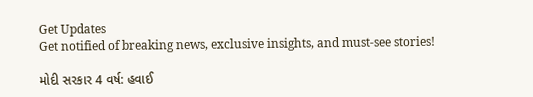Get Updates
Get notified of breaking news, exclusive insights, and must-see stories!

મોદી સરકાર 4 વર્ષ: હવાઈ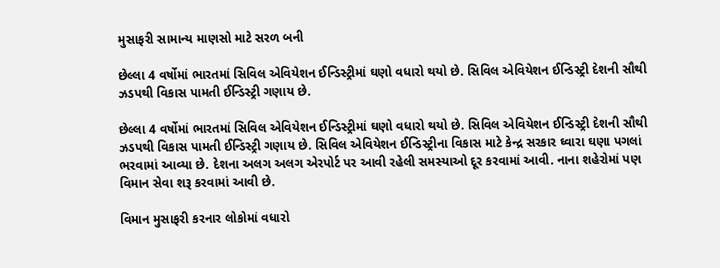મુસાફરી સામાન્ય માણસો માટે સરળ બની

છેલ્લા 4 વર્ષોમાં ભારતમાં સિવિલ એવિયેશન ઈન્ડિસ્ટ્રીમાં ઘણો વધારો થયો છે. સિવિલ એવિયેશન ઈન્ડિસ્ટ્રી દેશની સૌથી ઝડપથી વિકાસ પામતી ઈન્ડિસ્ટ્રી ગણાય છે.

છેલ્લા 4 વર્ષોમાં ભારતમાં સિવિલ એવિયેશન ઈન્ડિસ્ટ્રીમાં ઘણો વધારો થયો છે. સિવિલ એવિયેશન ઈન્ડિસ્ટ્રી દેશની સૌથી ઝડપથી વિકાસ પામતી ઈન્ડિસ્ટ્રી ગણાય છે. સિવિલ એવિયેશન ઈન્ડિસ્ટ્રીના વિકાસ માટે કેન્દ્ર સરકાર ઘ્વારા ઘણા પગલાં ભરવામાં આવ્યા છે. દેશના અલગ અલગ એરપોર્ટ પર આવી રહેલી સમસ્યાઓ દૂર કરવામાં આવી. નાના શહેરોમાં પણ વિમાન સેવા શરૂ કરવામાં આવી છે.

વિમાન મુસાફરી કરનાર લોકોમાં વધારો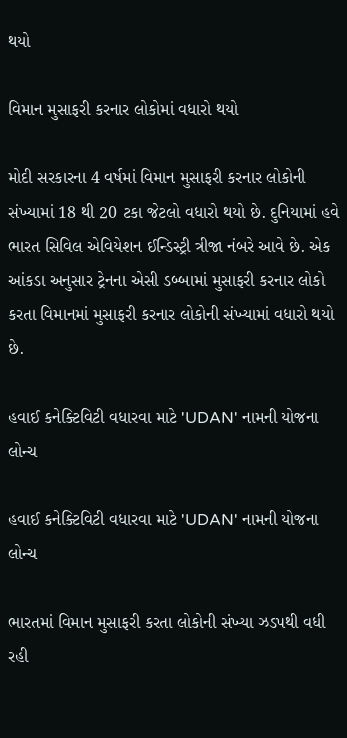થયો

વિમાન મુસાફરી કરનાર લોકોમાં વધારો થયો

મોદી સરકારના 4 વર્ષમાં વિમાન મુસાફરી કરનાર લોકોની સંખ્યામાં 18 થી 20 ટકા જેટલો વધારો થયો છે. દુનિયામાં હવે ભારત સિવિલ એવિયેશન ઈન્ડિસ્ટ્રી ત્રીજા નંબરે આવે છે. એક આંકડા અનુસાર ટ્રેનના એસી ડબ્બામાં મુસાફરી કરનાર લોકો કરતા વિમાનમાં મુસાફરી કરનાર લોકોની સંખ્યામાં વધારો થયો છે.

હવાઈ કનેક્ટિવિટી વધારવા માટે 'UDAN' નામની યોજના લોન્ચ

હવાઈ કનેક્ટિવિટી વધારવા માટે 'UDAN' નામની યોજના લોન્ચ

ભારતમાં વિમાન મુસાફરી કરતા લોકોની સંખ્યા ઝડપથી વધી રહી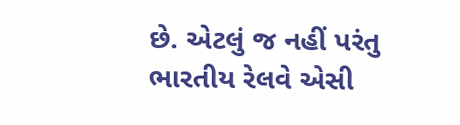છે. એટલું જ નહીં પરંતુ ભારતીય રેલવે એસી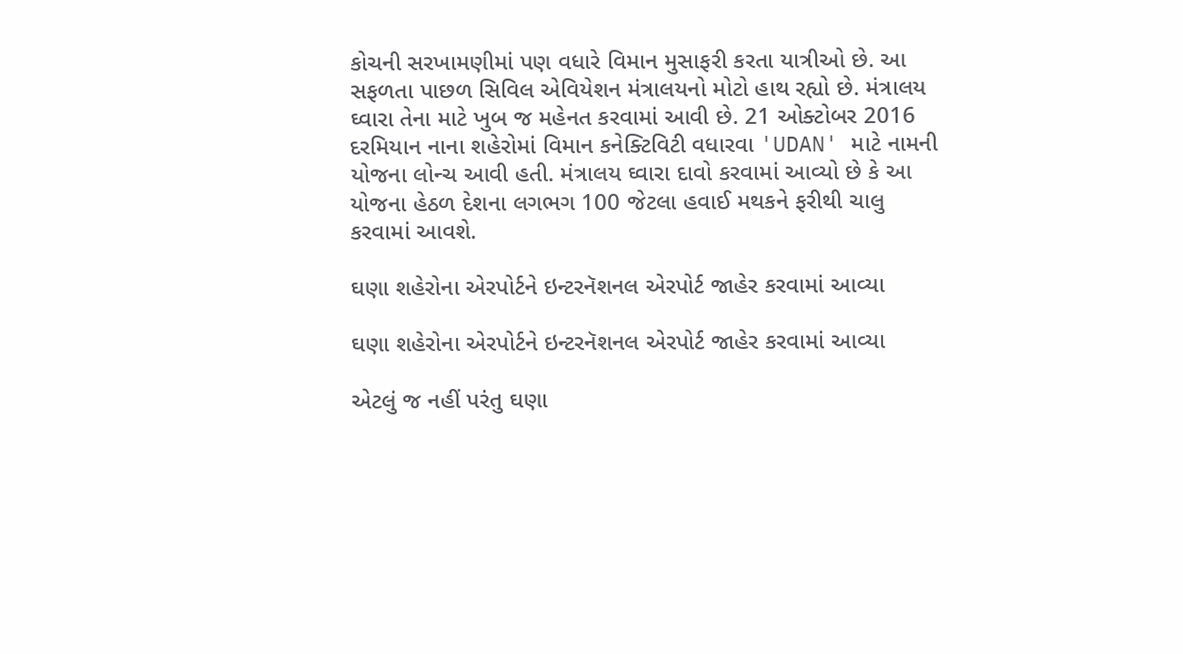કોચની સરખામણીમાં પણ વધારે વિમાન મુસાફરી કરતા યાત્રીઓ છે. આ સફળતા પાછળ સિવિલ એવિયેશન મંત્રાલયનો મોટો હાથ રહ્યો છે. મંત્રાલય ઘ્વારા તેના માટે ખુબ જ મહેનત કરવામાં આવી છે. 21 ઓક્ટોબર 2016 દરમિયાન નાના શહેરોમાં વિમાન કનેક્ટિવિટી વધારવા 'UDAN' માટે નામની યોજના લોન્ચ આવી હતી. મંત્રાલય ઘ્વારા દાવો કરવામાં આવ્યો છે કે આ યોજના હેઠળ દેશના લગભગ 100 જેટલા હવાઈ મથકને ફરીથી ચાલુ કરવામાં આવશે.

ઘણા શહેરોના એરપોર્ટને ઇન્ટરનૅશનલ એરપોર્ટ જાહેર કરવામાં આવ્યા

ઘણા શહેરોના એરપોર્ટને ઇન્ટરનૅશનલ એરપોર્ટ જાહેર કરવામાં આવ્યા

એટલું જ નહીં પરંતુ ઘણા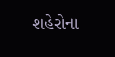શહેરોના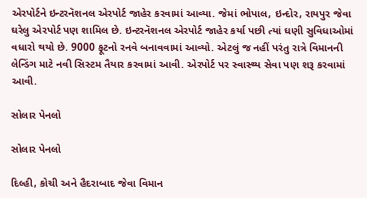એરપોર્ટને ઇન્ટરનૅશનલ એરપોર્ટ જાહેર કરવામાં આવ્યા. જેમાં ભોપાલ, ઇન્દોર, રાયપુર જેવા ઘરેલુ એરપોર્ટ પણ શામિલ છે. ઇન્ટરનૅશનલ એરપોર્ટ જાહેર કર્યા પછી ત્યાં ઘણી સુવિધાઓમાં વધારો થયો છે. 9000 ફૂટનો રનવે બનાવવામાં આવ્યો. એટલું જ નહીં પરંતુ રાત્રે વિમાનની લેન્ડિંગ માટે નવી સિસ્ટમ તૈયાર કરવામાં આવી. એરપોર્ટ પર સ્વાસ્થ્ય સેવા પણ શરૂ કરવામાં આવી.

સોલાર પેનલો

સોલાર પેનલો

દિલ્હી, કોચી અને હૈદરાબાદ જેવા વિમાન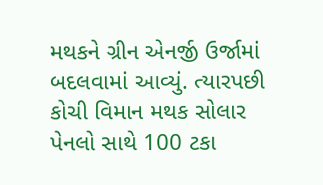મથકને ગ્રીન એનર્જી ઉર્જામાં બદલવામાં આવ્યું. ત્યારપછી કોચી વિમાન મથક સોલાર પેનલો સાથે 100 ટકા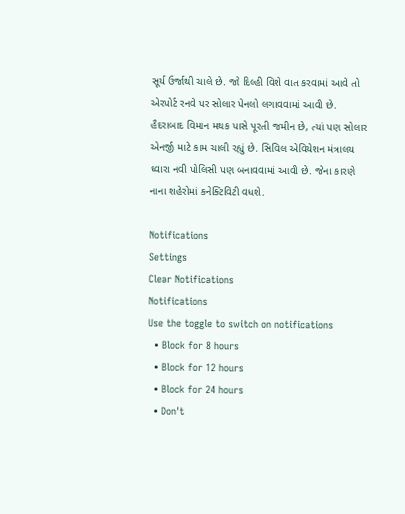સૂર્ય ઉર્જાથી ચાલે છે. જો દિલ્હી વિશે વાત કરવામાં આવે તો એરપોર્ટ રનવે પર સોલાર પેનલો લગાવવામાં આવી છે. હૈદરાબાદ વિમાન મથક પાસે પૂરતી જમીન છે, ત્યાં પણ સોલાર એનર્જી માટે કામ ચાલી રહ્યું છે. સિવિલ એવિયેશન મંત્રાલય ઘ્વારા નવી પોલિસી પણ બનાવવામાં આવી છે. જેના કારણે નાના શહેરોમાં કનેક્ટિવિટી વધશે.

Notifications
Settings
Clear Notifications
Notifications
Use the toggle to switch on notifications
  • Block for 8 hours
  • Block for 12 hours
  • Block for 24 hours
  • Don't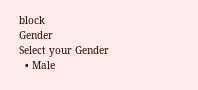block
Gender
Select your Gender
  • Male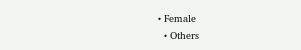• Female
  • Others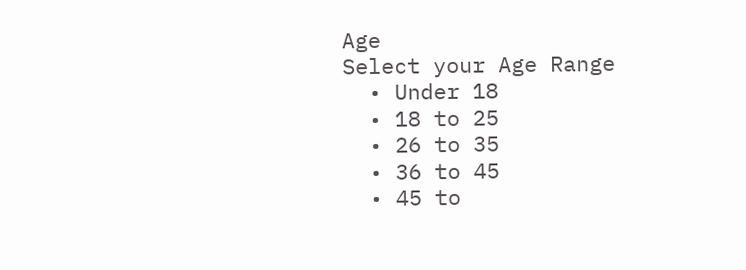Age
Select your Age Range
  • Under 18
  • 18 to 25
  • 26 to 35
  • 36 to 45
  • 45 to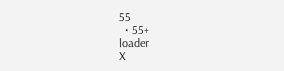55
  • 55+
loader
X